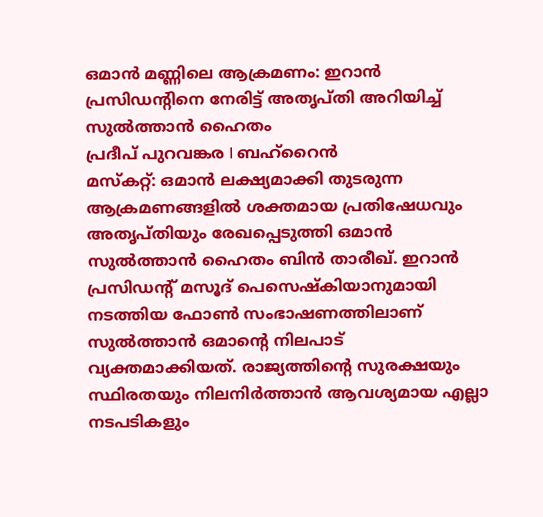ഒമാൻ മണ്ണിലെ ആക്രമണം: ഇറാൻ പ്രസിഡന്റിനെ നേരിട്ട് അതൃപ്തി അറിയിച്ച് സുൽത്താൻ ഹൈതം
പ്രദീപ് പുറവങ്കര I ബഹ്റൈൻ
മസ്കറ്റ്: ഒമാൻ ലക്ഷ്യമാക്കി തുടരുന്ന ആക്രമണങ്ങളിൽ ശക്തമായ പ്രതിഷേധവും അതൃപ്തിയും രേഖപ്പെടുത്തി ഒമാൻ സുൽത്താൻ ഹൈതം ബിൻ താരീഖ്. ഇറാൻ പ്രസിഡന്റ് മസൂദ് പെസെഷ്കിയാനുമായി നടത്തിയ ഫോൺ സംഭാഷണത്തിലാണ് സുൽത്താൻ ഒമാന്റെ നിലപാട് വ്യക്തമാക്കിയത്. രാജ്യത്തിന്റെ സുരക്ഷയും സ്ഥിരതയും നിലനിർത്താൻ ആവശ്യമായ എല്ലാ നടപടികളും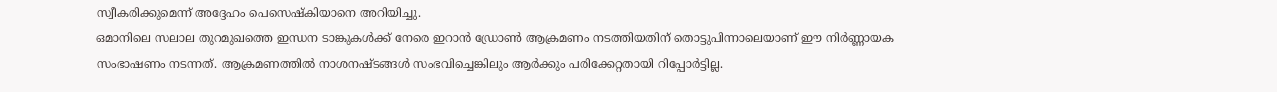സ്വീകരിക്കുമെന്ന് അദ്ദേഹം പെസെഷ്കിയാനെ അറിയിച്ചു.
ഒമാനിലെ സലാല തുറമുഖത്തെ ഇന്ധന ടാങ്കുകൾക്ക് നേരെ ഇറാൻ ഡ്രോൺ ആക്രമണം നടത്തിയതിന് തൊട്ടുപിന്നാലെയാണ് ഈ നിർണ്ണായക സംഭാഷണം നടന്നത്. ആക്രമണത്തിൽ നാശനഷ്ടങ്ങൾ സംഭവിച്ചെങ്കിലും ആർക്കും പരിക്കേറ്റതായി റിപ്പോർട്ടില്ല.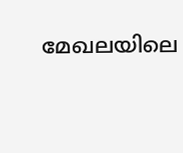മേഖലയിലെ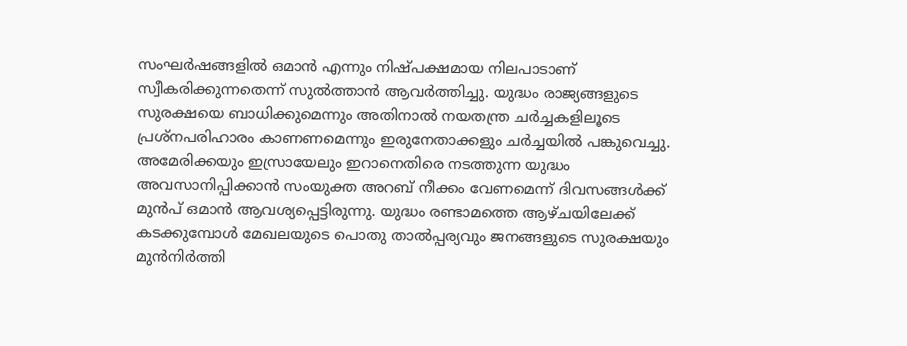സംഘർഷങ്ങളിൽ ഒമാൻ എന്നും നിഷ്പക്ഷമായ നിലപാടാണ് സ്വീകരിക്കുന്നതെന്ന് സുൽത്താൻ ആവർത്തിച്ചു. യുദ്ധം രാജ്യങ്ങളുടെ സുരക്ഷയെ ബാധിക്കുമെന്നും അതിനാൽ നയതന്ത്ര ചർച്ചകളിലൂടെ പ്രശ്നപരിഹാരം കാണണമെന്നും ഇരുനേതാക്കളും ചർച്ചയിൽ പങ്കുവെച്ചു.
അമേരിക്കയും ഇസ്രായേലും ഇറാനെതിരെ നടത്തുന്ന യുദ്ധം അവസാനിപ്പിക്കാൻ സംയുക്ത അറബ് നീക്കം വേണമെന്ന് ദിവസങ്ങൾക്ക് മുൻപ് ഒമാൻ ആവശ്യപ്പെട്ടിരുന്നു. യുദ്ധം രണ്ടാമത്തെ ആഴ്ചയിലേക്ക് കടക്കുമ്പോൾ മേഖലയുടെ പൊതു താൽപ്പര്യവും ജനങ്ങളുടെ സുരക്ഷയും മുൻനിർത്തി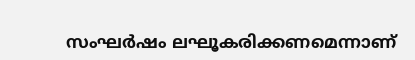സംഘർഷം ലഘൂകരിക്കണമെന്നാണ്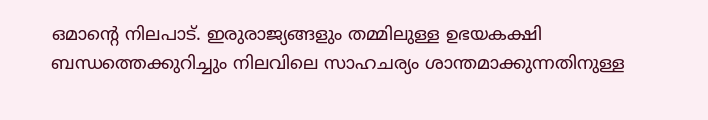ഒമാന്റെ നിലപാട്. ഇരുരാജ്യങ്ങളും തമ്മിലുള്ള ഉഭയകക്ഷി ബന്ധത്തെക്കുറിച്ചും നിലവിലെ സാഹചര്യം ശാന്തമാക്കുന്നതിനുള്ള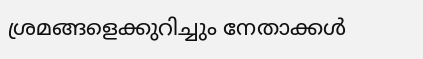ശ്രമങ്ങളെക്കുറിച്ചും നേതാക്കൾ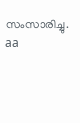സംസാരിച്ചു.
aa